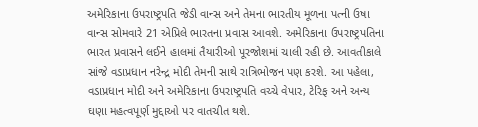અમેરિકાના ઉપરાષ્ટ્રપતિ જેડી વાન્સ અને તેમના ભારતીય મૂળના પત્ની ઉષા વાન્સ સોમવારે 21 એપ્રિલે ભારતના પ્રવાસ આવશે. અમેરિકાના ઉપરાષ્ટ્રપતિના ભારત પ્રવાસને લઈને હાલમાં તૈયારીઓ પૂરજોશમાં ચાલી રહી છે. આવતીકાલે સાંજે વડાપ્રધાન નરેન્દ્ર મોદી તેમની સાથે રાત્રિભોજન પણ કરશે. આ પહેલા, વડાપ્રધાન મોદી અને અમેરિકાના ઉપરાષ્ટ્રપતિ વચ્ચે વેપાર, ટેરિફ અને અન્ય ઘણા મહત્વપૂર્ણ મુદ્દાઓ પર વાતચીત થશે.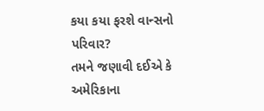કયા કયા ફરશે વાન્સનો પરિવાર?
તમને જણાવી દઈએ કે અમેરિકાના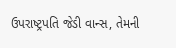ઉપરાષ્ટ્રપતિ જેડી વાન્સ, તેમની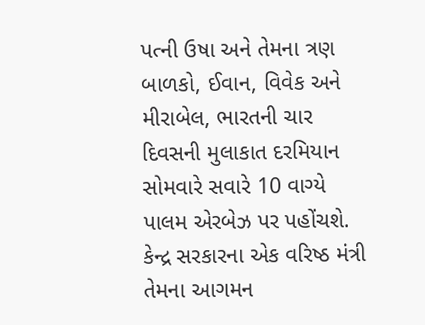પત્ની ઉષા અને તેમના ત્રણ બાળકો, ઈવાન, વિવેક અને મીરાબેલ, ભારતની ચાર દિવસની મુલાકાત દરમિયાન સોમવારે સવારે 10 વાગ્યે પાલમ એરબેઝ પર પહોંચશે. કેન્દ્ર સરકારના એક વરિષ્ઠ મંત્રી તેમના આગમન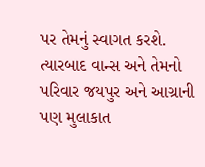પર તેમનું સ્વાગત કરશે. ત્યારબાદ વાન્સ અને તેમનો પરિવાર જયપુર અને આગ્રાની પણ મુલાકાત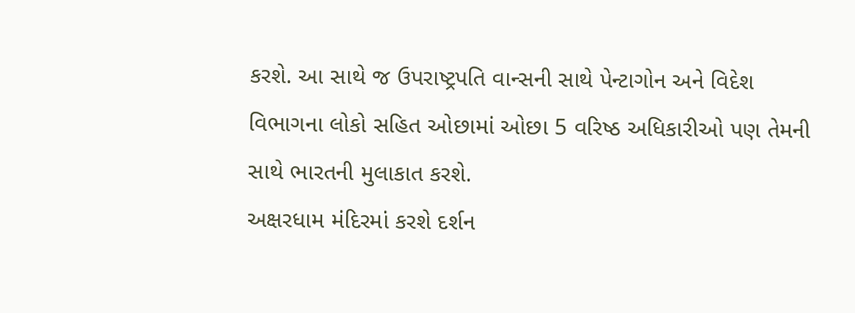કરશે. આ સાથે જ ઉપરાષ્ટ્રપતિ વાન્સની સાથે પેન્ટાગોન અને વિદેશ વિભાગના લોકો સહિત ઓછામાં ઓછા 5 વરિષ્ઠ અધિકારીઓ પણ તેમની સાથે ભારતની મુલાકાત કરશે.
અક્ષરધામ મંદિરમાં કરશે દર્શન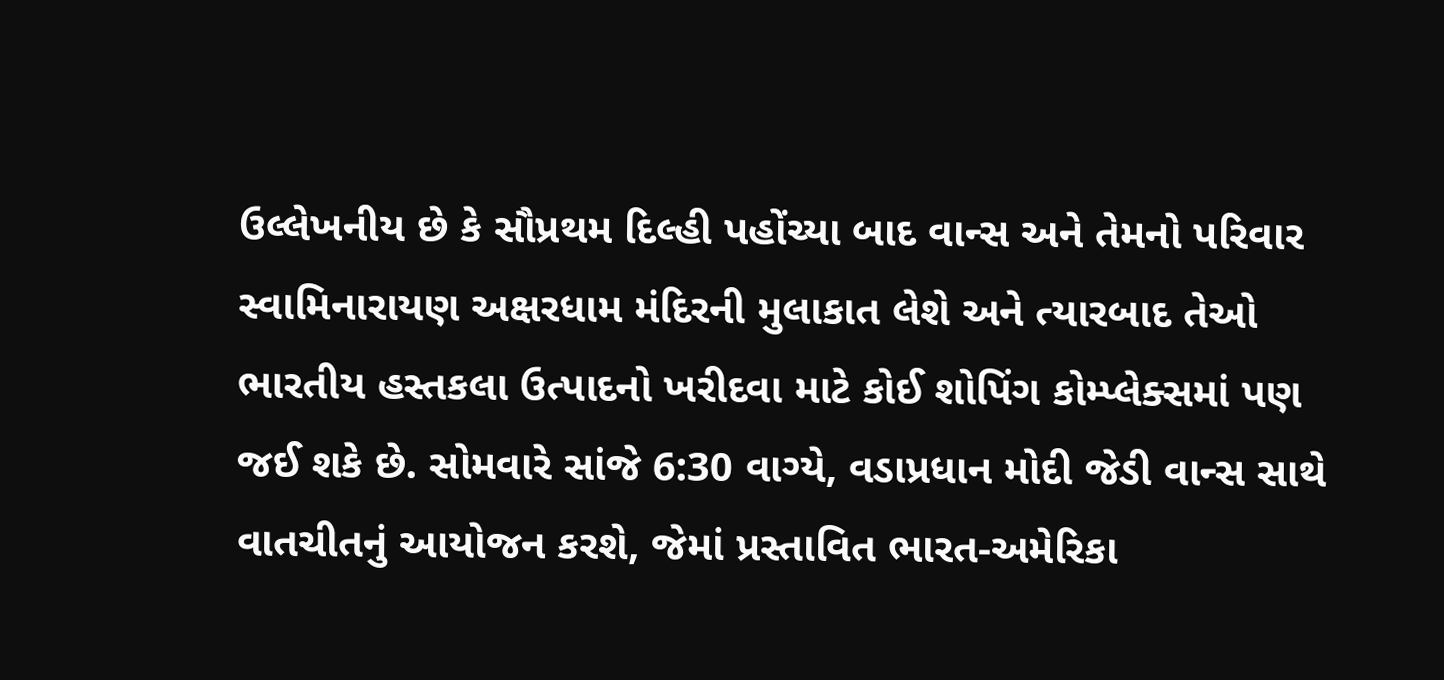ઉલ્લેખનીય છે કે સૌપ્રથમ દિલ્હી પહોંચ્યા બાદ વાન્સ અને તેમનો પરિવાર સ્વામિનારાયણ અક્ષરધામ મંદિરની મુલાકાત લેશે અને ત્યારબાદ તેઓ ભારતીય હસ્તકલા ઉત્પાદનો ખરીદવા માટે કોઈ શોપિંગ કોમ્પ્લેક્સમાં પણ જઈ શકે છે. સોમવારે સાંજે 6:30 વાગ્યે, વડાપ્રધાન મોદી જેડી વાન્સ સાથે વાતચીતનું આયોજન કરશે, જેમાં પ્રસ્તાવિત ભારત-અમેરિકા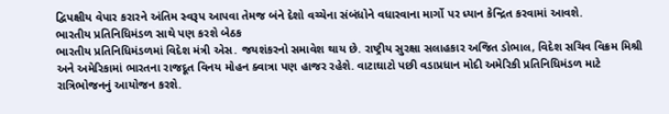દ્વિપક્ષીય વેપાર કરારને અંતિમ સ્વરૂપ આપવા તેમજ બંને દેશો વચ્ચેના સંબંધોને વધારવાના માર્ગો પર ધ્યાન કેન્દ્રિત કરવામાં આવશે.
ભારતીય પ્રતિનિધિમંડળ સાથે પણ કરશે બેઠક
ભારતીય પ્રતિનિધિમંડળમાં વિદેશ મંત્રી એસ. જયશંકરનો સમાવેશ થાય છે. રાષ્ટ્રીય સુરક્ષા સલાહકાર અજિત ડોભાલ, વિદેશ સચિવ વિક્રમ મિશ્રી અને અમેરિકામાં ભારતના રાજદૂત વિનય મોહન ક્વાત્રા પણ હાજર રહેશે. વાટાઘાટો પછી વડાપ્રધાન મોદી અમેરિકી પ્રતિનિધિમંડળ માટે રાત્રિભોજનનું આયોજન કરશે.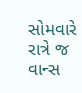સોમવારે રાત્રે જ વાન્સ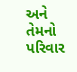અને તેમનો પરિવાર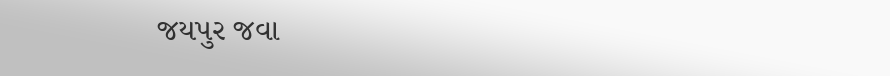જયપુર જવા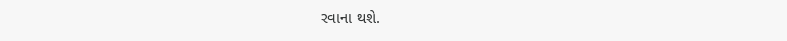રવાના થશે.